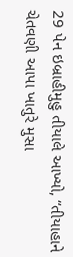29 પેન ઇબ્રાહીમુહુ તીયાલે આખ્યો, “તીયાહાને ચેતવણી આપા ખાતુરે મુસા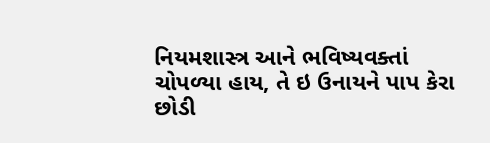નિયમશાસ્ત્ર આને ભવિષ્યવક્તાં ચોપળ્યા હાય, તે ઇ ઉનાયને પાપ કેરા છોડી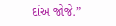દાંઅ જોજે.”